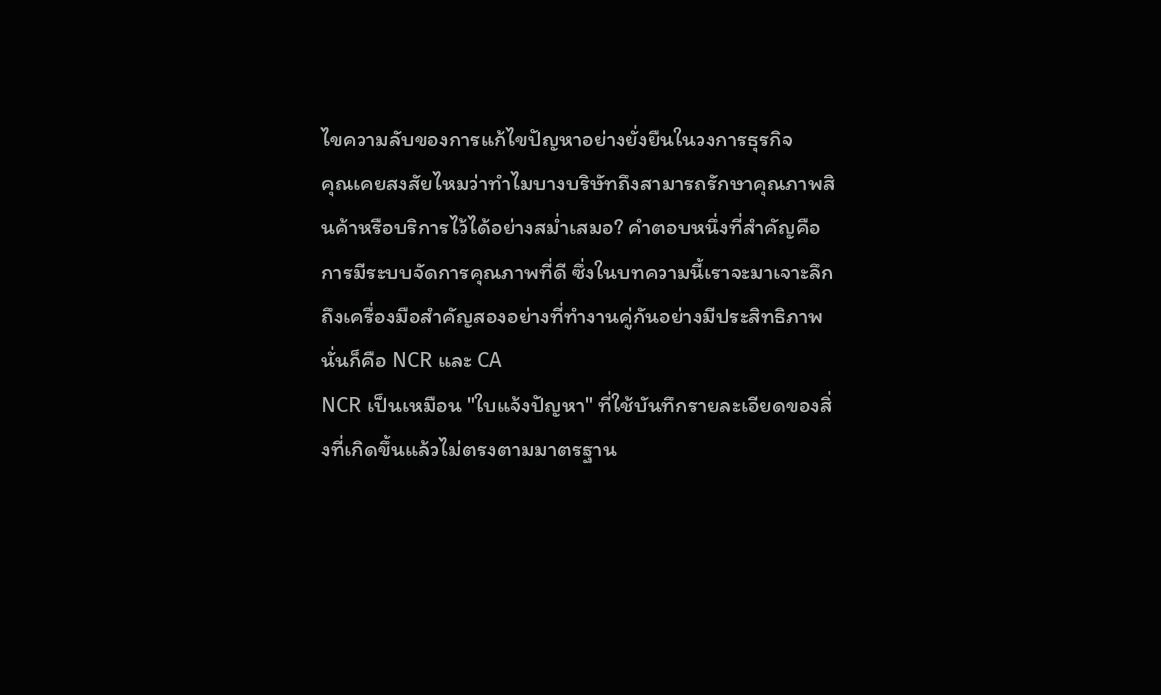ไขความลับของการแก้ไขปัญหาอย่างยั่งยืนในวงการธุรกิจ
คุณเคยสงสัยไหมว่าทำไมบางบริษัทถึงสามารถรักษาคุณภาพสินค้าหรือบริการไว้ได้อย่างสม่ำเสมอ? คำตอบหนึ่งที่สำคัญคือการมีระบบจัดการคุณภาพที่ดี ซึ่งในบทความนี้เราจะมาเจาะลึกถึงเครื่องมือสำคัญสองอย่างที่ทำงานคู่กันอย่างมีประสิทธิภาพ นั่นก็คือ NCR และ CA
NCR เป็นเหมือน "ใบแจ้งปัญหา" ที่ใช้บันทึกรายละเอียดของสิ่งที่เกิดขึ้นแล้วไม่ตรงตามมาตรฐาน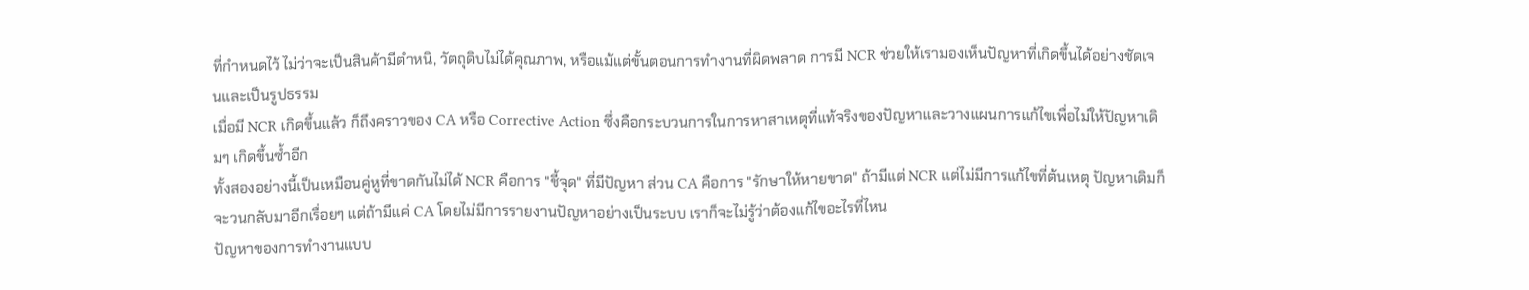ที่กำหนดไว้ ไม่ว่าจะเป็นสินค้ามีตำหนิ, วัตถุดิบไม่ได้คุณภาพ, หรือแม้แต่ขั้นตอนการทำงานที่ผิดพลาด การมี NCR ช่วยให้เรามองเห็นปัญหาที่เกิดขึ้นได้อย่างชัดเจนและเป็นรูปธรรม
เมื่อมี NCR เกิดขึ้นแล้ว ก็ถึงคราวของ CA หรือ Corrective Action ซึ่งคือกระบวนการในการหาสาเหตุที่แท้จริงของปัญหาและวางแผนการแก้ไขเพื่อไม่ให้ปัญหาเดิมๆ เกิดขึ้นซ้ำอีก
ทั้งสองอย่างนี้เป็นเหมือนคู่หูที่ขาดกันไม่ได้ NCR คือการ "ชี้จุด" ที่มีปัญหา ส่วน CA คือการ "รักษาให้หายขาด" ถ้ามีแต่ NCR แต่ไม่มีการแก้ไขที่ต้นเหตุ ปัญหาเดิมก็จะวนกลับมาอีกเรื่อยๆ แต่ถ้ามีแค่ CA โดยไม่มีการรายงานปัญหาอย่างเป็นระบบ เราก็จะไม่รู้ว่าต้องแก้ไขอะไรที่ไหน
ปัญหาของการทำงานแบบ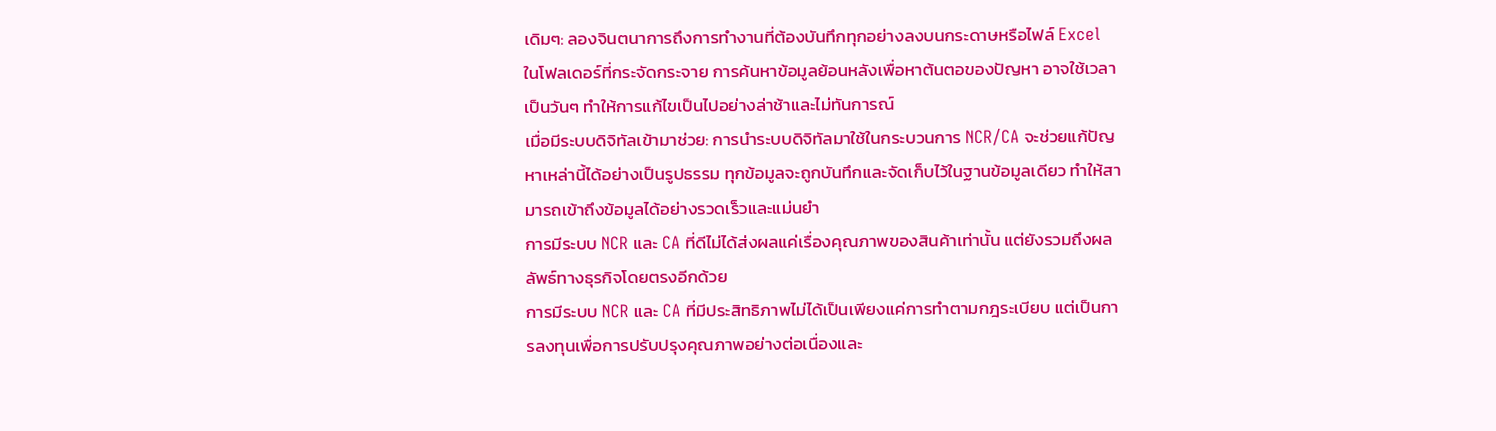เดิมๆ: ลองจินตนาการถึงการทำงานที่ต้องบันทึกทุกอย่างลงบนกระดาษหรือไฟล์ Excel ในโฟลเดอร์ที่กระจัดกระจาย การค้นหาข้อมูลย้อนหลังเพื่อหาต้นตอของปัญหา อาจใช้เวลาเป็นวันๆ ทำให้การแก้ไขเป็นไปอย่างล่าช้าและไม่ทันการณ์
เมื่อมีระบบดิจิทัลเข้ามาช่วย: การนำระบบดิจิทัลมาใช้ในกระบวนการ NCR/CA จะช่วยแก้ปัญหาเหล่านี้ได้อย่างเป็นรูปธรรม ทุกข้อมูลจะถูกบันทึกและจัดเก็บไว้ในฐานข้อมูลเดียว ทำให้สามารถเข้าถึงข้อมูลได้อย่างรวดเร็วและแม่นยำ
การมีระบบ NCR และ CA ที่ดีไม่ได้ส่งผลแค่เรื่องคุณภาพของสินค้าเท่านั้น แต่ยังรวมถึงผลลัพธ์ทางธุรกิจโดยตรงอีกด้วย
การมีระบบ NCR และ CA ที่มีประสิทธิภาพไม่ได้เป็นเพียงแค่การทำตามกฎระเบียบ แต่เป็นการลงทุนเพื่อการปรับปรุงคุณภาพอย่างต่อเนื่องและ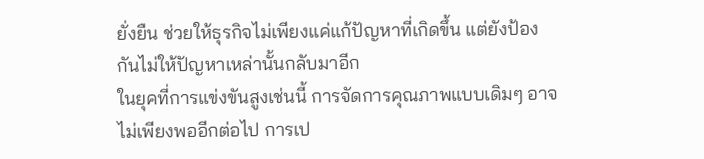ยั่งยืน ช่วยให้ธุรกิจไม่เพียงแค่แก้ปัญหาที่เกิดขึ้น แต่ยังป้องกันไม่ให้ปัญหาเหล่านั้นกลับมาอีก
ในยุคที่การแข่งขันสูงเช่นนี้ การจัดการคุณภาพแบบเดิมๆ อาจไม่เพียงพออีกต่อไป การเป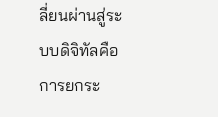ลี่ยนผ่านสู่ระบบดิจิทัลคือการยกระ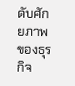ดับศักยภาพของธุรกิจ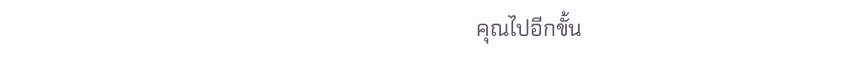คุณไปอีกขั้น